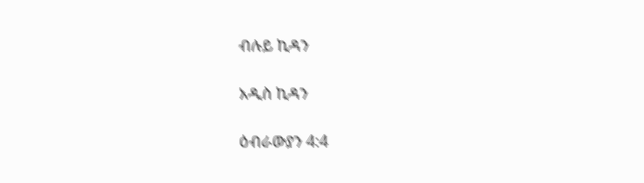ብሉይ ኪዳን

አዲስ ኪዳን

ዕብራውያን 4:4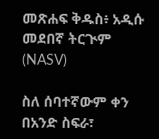መጽሐፍ ቅዱስ፥ አዲሱ መደበኛ ትርጒም (NASV)

ስለ ሰባተኛውም ቀን በአንድ ስፍራ፣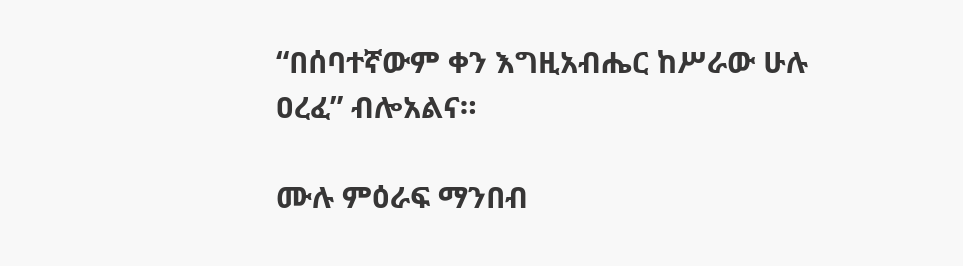“በሰባተኛውም ቀን እግዚአብሔር ከሥራው ሁሉ ዐረፈ” ብሎአልና።

ሙሉ ምዕራፍ ማንበብ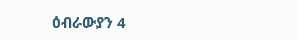ዕብራውያን 4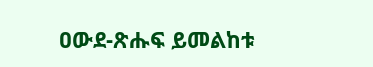ዐውደ-ጽሑፍ ይመልከቱ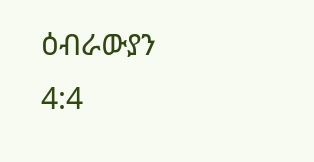ዕብራውያን 4:4